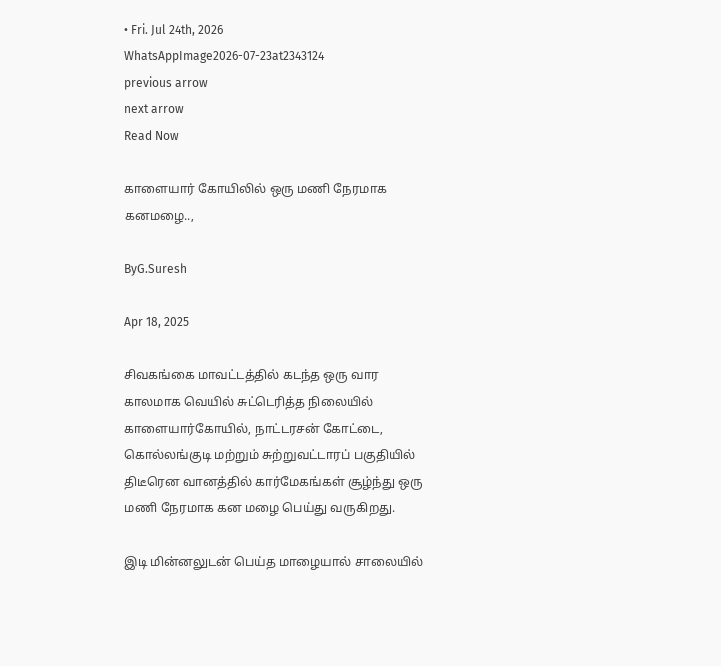• Fri. Jul 24th, 2026
WhatsAppImage2026-07-23at2343124
previous arrow
next arrow
Read Now

காளையார் கோயிலில் ஒரு மணி நேரமாக கனமழை..,

ByG.Suresh

Apr 18, 2025

சிவகங்கை மாவட்டத்தில் கடந்த ஒரு வார காலமாக வெயில் சுட்டெரித்த நிலையில் காளையார்கோயில், நாட்டரசன் கோட்டை, கொல்லங்குடி மற்றும் சுற்றுவட்டாரப் பகுதியில் திடீரென வானத்தில் கார்மேகங்கள் சூழ்ந்து ஒரு மணி நேரமாக கன மழை பெய்து வருகிறது.

இடி மின்னலுடன் பெய்த மாழையால் சாலையில்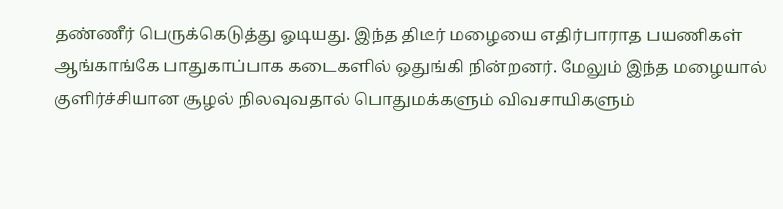தண்ணீர் பெருக்கெடுத்து ஓடியது. இந்த திடீர் மழையை எதிர்பாராத பயணிகள் ஆங்காங்கே பாதுகாப்பாக கடைகளில் ஒதுங்கி நின்றனர். மேலும் இந்த மழையால் குளிர்ச்சியான சூழல் நிலவுவதால் பொதுமக்களும் விவசாயிகளும்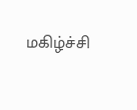மகிழ்ச்சி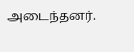அடைந்தனர்.